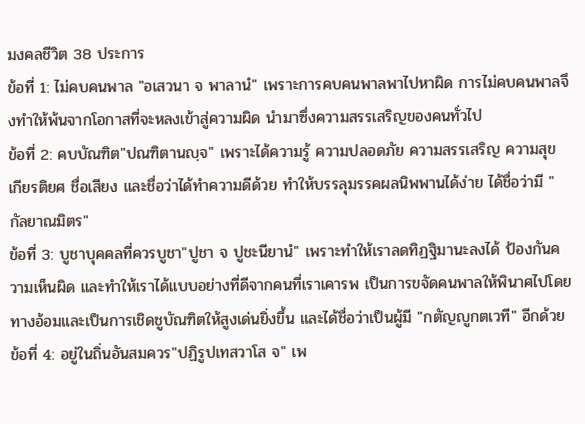มงคลชีวิต 38 ประการ
ข้อที่ 1: ไม่คบคนพาล "อเสวนา จ พาลานํ" เพราะการคบคนพาลพาไปหาผิด การไม่คบคนพาลจึงทำให้พ้นจากโอกาสที่จะหลงเข้าสู่ความผิด นำมาซึ่งความสรรเสริญของคนทั่วไป
ข้อที่ 2: คบบัณฑิต"ปณฑิตานญฺจ" เพราะได้ความรู้ ความปลอดภัย ความสรรเสริญ ความสุข เกียรติยศ ชื่อเสียง และชื่อว่าได้ทำความดีด้วย ทำให้บรรลุมรรคผลนิพพานได้ง่าย ได้ชื่อว่ามี "กัลยาณมิตร"
ข้อที่ 3: บูชาบุคคลที่ควรบูชา"ปูชา จ ปูชะนียานํ" เพราะทำให้เราลดทิฏฐิมานะลงได้ ป้องกันความเห็นผิด และทำให้เราได้แบบอย่างที่ดีจากคนที่เราเคารพ เป็นการขจัดคนพาลให้พินาศไปโดยทางอ้อมและเป็นการเชิดชูบัณฑิตให้สูงเด่นยิ่งขึ้น และได้ชื่อว่าเป็นผู้มี "กตัญญูกตเวที" อีกด้วย
ข้อที่ 4: อยู่ในถิ่นอันสมควร"ปฏิรูปเทสวาโส จ" เพ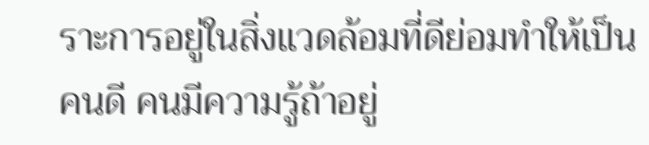ราะการอยู่ในสิ่งแวดล้อมที่ดีย่อมทำให้เป็นคนดี คนมีความรู้ถ้าอยู่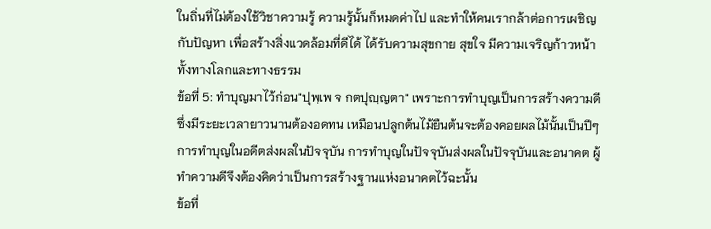ในถิ่นที่ไม่ต้องใช้วิชาความรู้ ความรู้นั้นก็หมดค่าไป และทำให้คนเรากล้าต่อการเผชิญกับปัญหา เพื่อสร้างสิ่งแวดล้อมที่ดีได้ ได้รับความสุขกาย สุขใจ มีความเจริญก้าวหน้า ทั้งทางโลกและทางธรรม
ข้อที่ 5: ทำบุญมาไว้ก่อน"ปุพฺเพ จ กตปุญฺญตา" เพราะการทำบุญเป็นการสร้างความดี ซึ่งมีระยะเวลายาวนานต้องอดทน เหมือนปลูกต้นไม้ยืนต้นจะต้องคอยผลไม้นั้นเป็นปีๆ การทำบุญในอดีตส่งผลในปัจจุบัน การทำบุญในปัจจุบันส่งผลในปัจจุบันและอนาคต ผู้ทำความดีจึงต้องคิดว่าเป็นการสร้างฐานแห่งอนาคตไว้ฉะนั้น
ข้อที่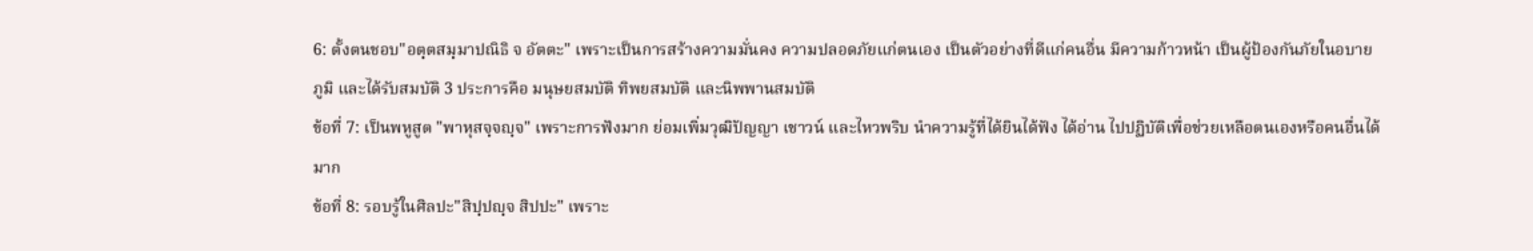6: ตั้งตนชอบ"อตฺตสมฺมาปณิธิ จ อัตตะ" เพราะเป็นการสร้างความมั่นคง ความปลอดภัยแก่ตนเอง เป็นตัวอย่างที่ดีแก่คนอื่น มีความก้าวหน้า เป็นผู้ป้องกันภัยในอบายภูมิ และได้รับสมบัติ 3 ประการคือ มนุษยสมบัติ ทิพยสมบัติ และนิพพานสมบัติ
ข้อที่ 7: เป็นพหูสูต "พาหุสจฺจญฺจ" เพราะการฟังมาก ย่อมเพิ่มวุฒิปัญญา เชาวน์ และไหวพริบ นำความรู้ที่ได้ยินได้ฟัง ได้อ่าน ไปปฏิบัติเพื่อช่วยเหลือตนเองหรือคนอื่นได้มาก
ข้อที่ 8: รอบรู้ในศิลปะ"สิปฺปญฺจ สิปปะ" เพราะ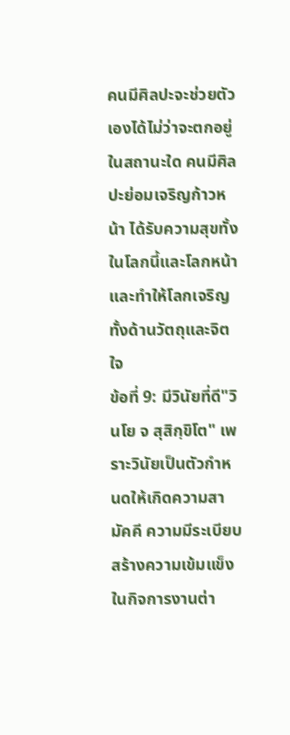คนมีศิลปะจะช่วยตัวเองได้ไม่ว่าจะตกอยู่ในสถานะใด คนมีศิลปะย่อมเจริญก้าวหน้า ได้รับความสุขทั้งในโลกนี้และโลกหน้า และทำให้โลกเจริญทั้งด้านวัตถุและจิตใจ
ข้อที่ 9: มีวินัยที่ดี"วินโย จ สุสิกฺขิโต" เพราะวินัยเป็นตัวกำหนดให้เกิดความสามัคคี ความมีระเบียบสร้างความเข้มแข็งในกิจการงานต่า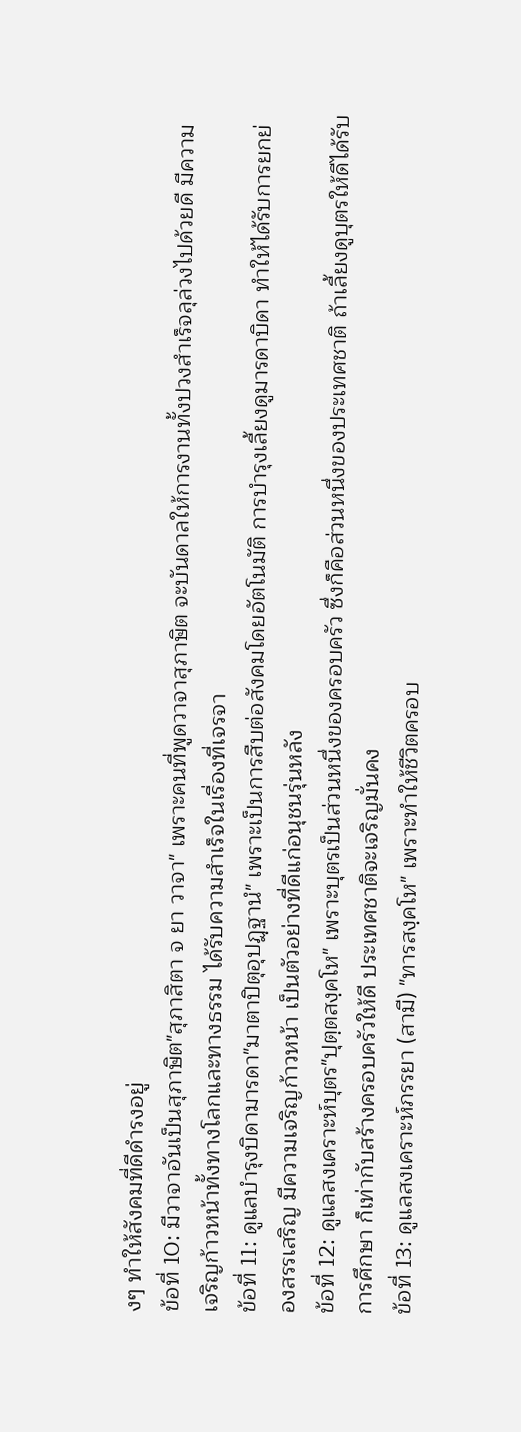งๆ ทำให้สังคมที่ดีดำรงอยู่
ข้อที่ 10: มีวาจาอันเป็นสุภาษิต"สุภาสิตา จ ยา วาจา" เพราะคนที่พูดวาจาสุภาษิต จะบันดาลให้การงานทั้งปวงสำเร็จลุล่วงไปด้วยดี มีความเจริญก้าวหน้าทั้งทางโลกและทางธรรม ได้รับความสำเร็จในเรื่องที่เจรจา
ข้อที่ 11: ดูแลบำรุงบิดามารดา"มาตาปิตุอุปฏฺฐานํ" เพราะเป็นการสืบต่อสังคมโดยอัตโนมัติ การบำรุงเลี้ยงดูมารดาบิดา ทำให้ได้รับการยกย่องสรรเสริญ มีความเจริญก้าวหน้า เป็นตัวอย่างที่ดีแก่อนุชนรุ่นหลัง
ข้อที่ 12: ดูแลสงเคราะห์บุตร"ปุตฺตสงฺคโห" เพราะบุตรเป็นส่วนหนึ่งของครอบครัว ซึ่งก็คือส่วนหนึ่งของประเทศชาติ ถ้าเลี้ยงดูบุตรให้ดีได้รับการศึกษา ก็เท่ากับสร้างครอบครัวให้ดี ประเทศชาติจะเจริญมั่นคง
ข้อที่ 13: ดูแลสงเคราะห์ภรรยา (สามี) "ทารสงฺคโห" เพราะทำให้ชีวิตครอบ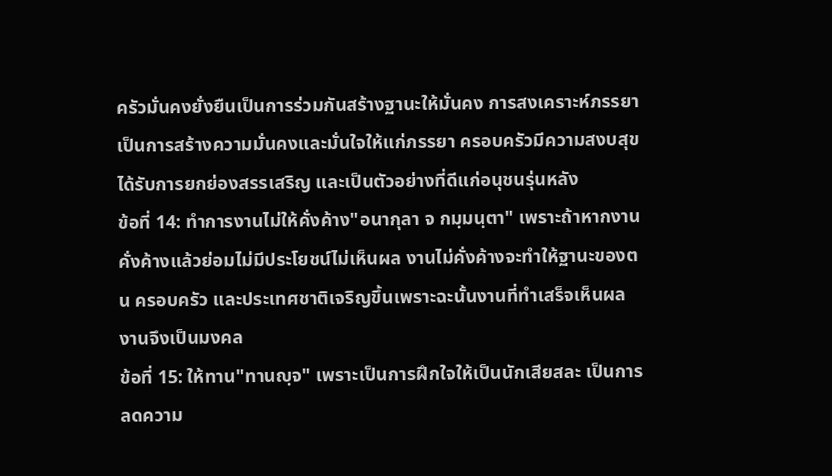ครัวมั่นคงยั่งยืนเป็นการร่วมกันสร้างฐานะให้มั่นคง การสงเคราะห์ภรรยาเป็นการสร้างความมั่นคงและมั่นใจให้แก่ภรรยา ครอบครัวมีความสงบสุข ได้รับการยกย่องสรรเสริญ และเป็นตัวอย่างที่ดีแก่อนุชนรุ่นหลัง
ข้อที่ 14: ทำการงานไม่ให้คั่งค้าง"อนากุลา จ กมฺมนฺตา" เพราะถ้าหากงานคั่งค้างแล้วย่อมไม่มีประโยชน์ไม่เห็นผล งานไม่คั่งค้างจะทำให้ฐานะของตน ครอบครัว และประเทศชาติเจริญขึ้นเพราะฉะนั้นงานที่ทำเสร็จเห็นผลงานจึงเป็นมงคล
ข้อที่ 15: ให้ทาน"ทานญฺจ" เพราะเป็นการฝึกใจให้เป็นนักเสียสละ เป็นการลดความ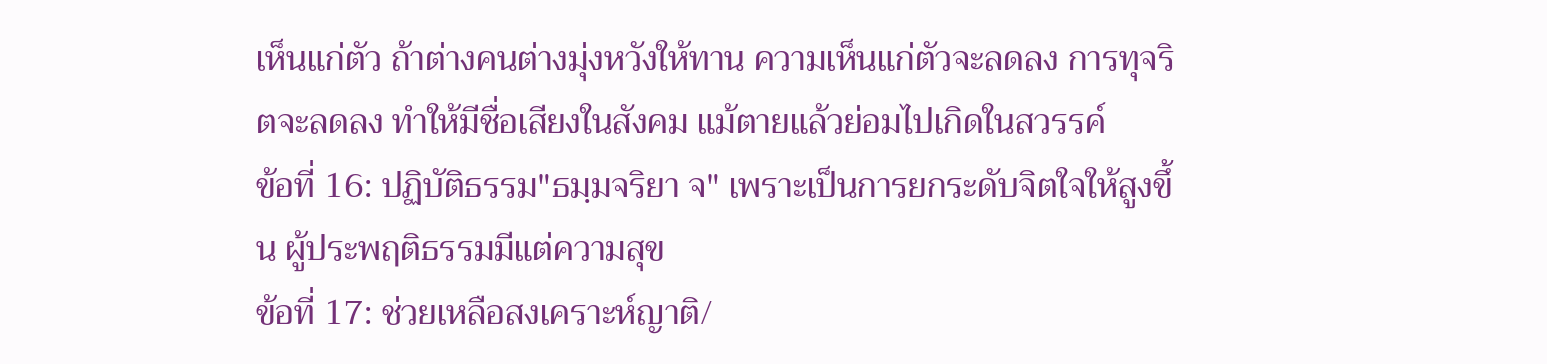เห็นแก่ตัว ถ้าต่างคนต่างมุ่งหวังให้ทาน ความเห็นแก่ตัวจะลดลง การทุจริตจะลดลง ทำให้มีชื่อเสียงในสังคม แม้ตายแล้วย่อมไปเกิดในสวรรค์
ข้อที่ 16: ปฏิบัติธรรม"ธมฺมจริยา จ" เพราะเป็นการยกระดับจิตใจให้สูงขึ้น ผู้ประพฤติธรรมมีแต่ความสุข
ข้อที่ 17: ช่วยเหลือสงเคราะห์ญาติ/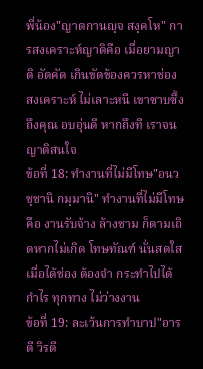พี่น้อง"ญาตกานญฺจ สงฺคโห" การสงเคราะห์ญาติคือ เมื่อยามญาติ อัตคัด เกินขัดข้องควรหาช่อง สงเคราะห์ ไม่เลาะหนี เขาซาบซึ้ง ถึงคุณ อบอุ่นดี หากถึงที เราจน ญาติสนใจ
ข้อที่ 18: ทำงานที่ไม่มีโทษ"อนวชฺชานิ กมฺมานิ" ทำงานที่ไม่มีโทษ คือ งานรับจ้าง ล้างชาม ก็ตามเถิดหากไม่เกิด โทษทัณฑ์ นั่นสดใสเมื่อได้ช่อง ต้องจำ กระทำไปได้กำไร ทุกทาง ไม่ว่างงาน
ข้อที่ 19: ละเว้นการทำบาป"อารตี วิรตี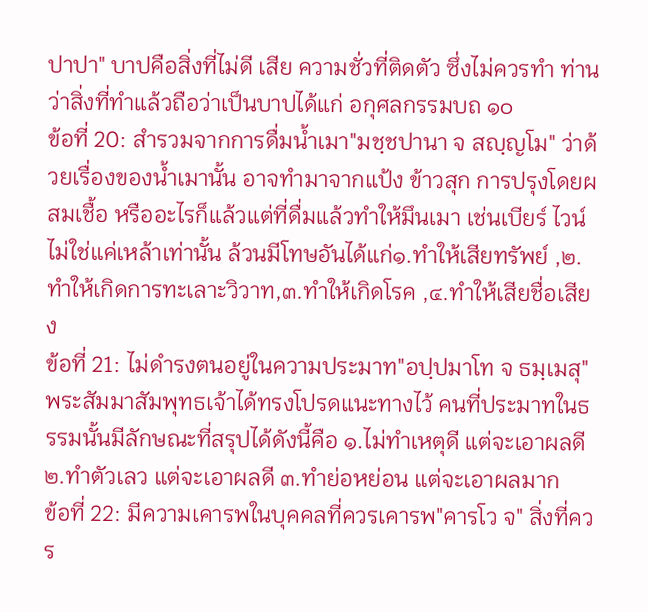ปาปา" บาปคือสิ่งที่ไม่ดี เสีย ความชั่วที่ติดตัว ซึ่งไม่ควรทำ ท่านว่าสิ่งที่ทำแล้วถือว่าเป็นบาปได้แก่ อกุศลกรรมบถ ๑๐
ข้อที่ 20: สำรวมจากการดื่มน้ำเมา"มชฺชปานา จ สญฺญโม" ว่าด้วยเรื่องของน้ำเมานั้น อาจทำมาจากแป้ง ข้าวสุก การปรุงโดยผสมเชื้อ หรืออะไรก็แล้วแต่ที่ดื่มแล้วทำให้มึนเมา เช่นเบียร์ ไวน์ ไม่ใช่แค่เหล้าเท่านั้น ล้วนมีโทษอันได้แก่๑.ทำให้เสียทรัพย์ ,๒.ทำให้เกิดการทะเลาะวิวาท,๓.ทำให้เกิดโรค ,๔.ทำให้เสียชื่อเสียง
ข้อที่ 21: ไม่ดำรงตนอยู่ในความประมาท"อปฺปมาโท จ ธมฺเมสุ" พระสัมมาสัมพุทธเจ้าได้ทรงโปรดแนะทางไว้ คนที่ประมาทในธรรมนั้นมีลักษณะที่สรุปได้ดังนี้คือ ๑.ไม่ทำเหตุดี แต่จะเอาผลดี ๒.ทำตัวเลว แต่จะเอาผลดี ๓.ทำย่อหย่อน แต่จะเอาผลมาก
ข้อที่ 22: มีความเคารพในบุคคลที่ควรเคารพ"คารโว จ" สิ่งที่ควร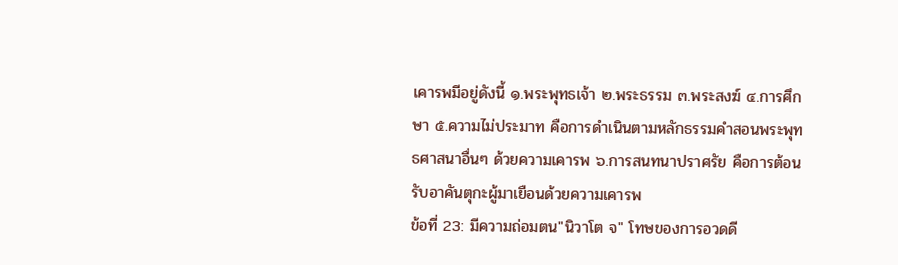เคารพมีอยู่ดังนี้ ๑.พระพุทธเจ้า ๒.พระธรรม ๓.พระสงฆ์ ๔.การศึกษา ๕.ความไม่ประมาท คือการดำเนินตามหลักธรรมคำสอนพระพุทธศาสนาอื่นๆ ด้วยความเคารพ ๖.การสนทนาปราศรัย คือการต้อนรับอาคันตุกะผู้มาเยือนด้วยความเคารพ
ข้อที่ 23: มีความถ่อมตน"นิวาโต จ" โทษของการอวดดี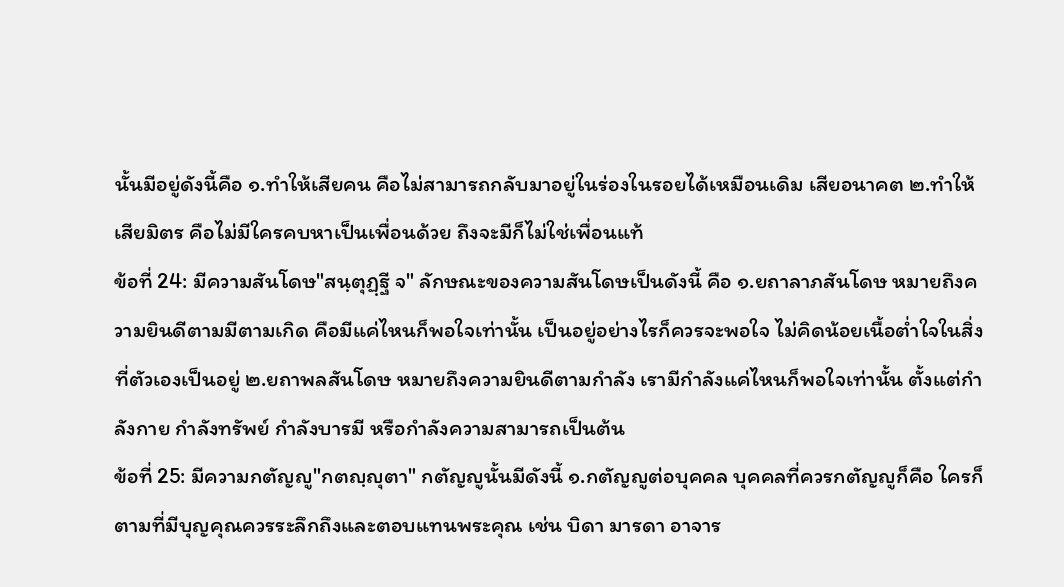นั้นมีอยู่ดังนี้คือ ๑.ทำให้เสียคน คือไม่สามารถกลับมาอยู่ในร่องในรอยได้เหมือนเดิม เสียอนาคต ๒.ทำให้เสียมิตร คือไม่มีใครคบหาเป็นเพื่อนด้วย ถึงจะมีก็ไม่ใช่เพื่อนแท้
ข้อที่ 24: มีความสันโดษ"สนฺตุฏฺฐี จ" ลักษณะของความสันโดษเป็นดังนี้ คือ ๑.ยถาลาภสันโดษ หมายถึงความยินดีตามมีตามเกิด คือมีแค่ไหนก็พอใจเท่านั้น เป็นอยู่อย่างไรก็ควรจะพอใจ ไม่คิดน้อยเนื้อต่ำใจในสิ่งที่ตัวเองเป็นอยู่ ๒.ยถาพลสันโดษ หมายถึงความยินดีตามกำลัง เรามีกำลังแค่ไหนก็พอใจเท่านั้น ตั้งแต่กำลังกาย กำลังทรัพย์ กำลังบารมี หรือกำลังความสามารถเป็นต้น
ข้อที่ 25: มีความกตัญญู"กตญฺญุตา" กตัญญูนั้นมีดังนี้ ๑.กตัญญูต่อบุคคล บุคคลที่ควรกตัญญูก็คือ ใครก็ตามที่มีบุญคุณควรระลึกถึงและตอบแทนพระคุณ เช่น บิดา มารดา อาจาร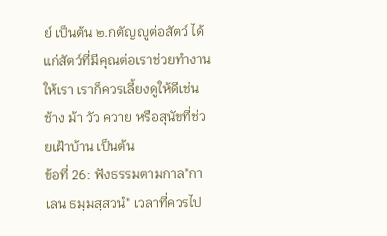ย์ เป็นต้น ๒.กตัญญูต่อสัตว์ ได้แก่สัตว์ที่มีคุณต่อเราช่วยทำงานให้เรา เราก็ควรเลี้ยงดูให้ดีเช่นช้าง ม้า วัว ควาย หรือสุนัขที่ช่วยเฝ้าบ้าน เป็นต้น
ข้อที่ 26: ฟังธรรมตามกาล"กาเลน ธมฺมสฺสวนํ" เวลาที่ควรไป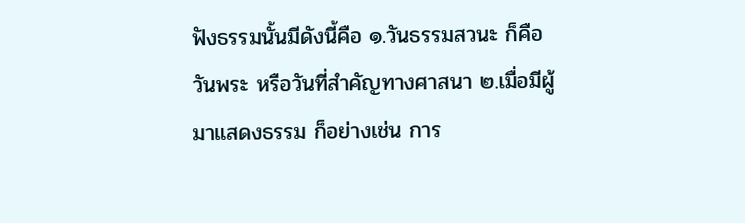ฟังธรรมนั้นมีดังนี้คือ ๑.วันธรรมสวนะ ก็คือวันพระ หรือวันที่สำคัญทางศาสนา ๒.เมื่อมีผู้มาแสดงธรรม ก็อย่างเช่น การ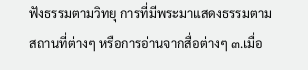ฟังธรรมตามวิทยุ การที่มีพระมาแสดงธรรมตามสถานที่ต่างๆ หรือการอ่านจากสื่อต่างๆ ๓.เมื่อ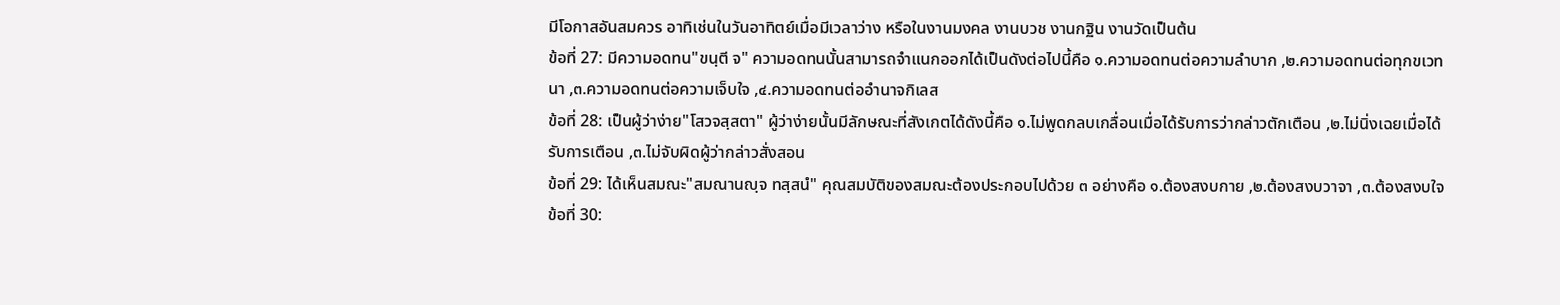มีโอกาสอันสมควร อาทิเช่นในวันอาทิตย์เมื่อมีเวลาว่าง หรือในงานมงคล งานบวช งานกฐิน งานวัดเป็นต้น
ข้อที่ 27: มีความอดทน"ขนฺตี จ" ความอดทนนั้นสามารถจำแนกออกได้เป็นดังต่อไปนี้คือ ๑.ความอดทนต่อความลำบาก ,๒.ความอดทนต่อทุกขเวทนา ,๓.ความอดทนต่อความเจ็บใจ ,๔.ความอดทนต่ออำนาจกิเลส
ข้อที่ 28: เป็นผู้ว่าง่าย"โสวจสฺสตา" ผู้ว่าง่ายนั้นมีลักษณะที่สังเกตได้ดังนี้คือ ๑.ไม่พูดกลบเกลื่อนเมื่อได้รับการว่ากล่าวตักเตือน ,๒.ไม่นิ่งเฉยเมื่อได้รับการเตือน ,๓.ไม่จับผิดผู้ว่ากล่าวสั่งสอน
ข้อที่ 29: ได้เห็นสมณะ"สมณานญฺจ ทสฺสนํ" คุณสมบัติของสมณะต้องประกอบไปด้วย ๓ อย่างคือ ๑.ต้องสงบกาย ,๒.ต้องสงบวาจา ,๓.ต้องสงบใจ
ข้อที่ 30: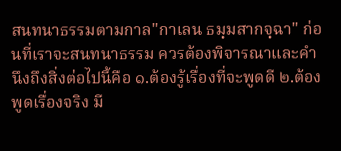สนทนาธรรมตามกาล"กาเลน ธมฺมสากจฺฉา" ก่อนที่เราจะสนทนาธรรม ควรต้องพิจารณาและคำนึงถึงสิ่งต่อไปนี้คือ ๑.ต้องรู้เรื่องที่จะพูดดี ๒.ต้องพูดเรื่องจริง มี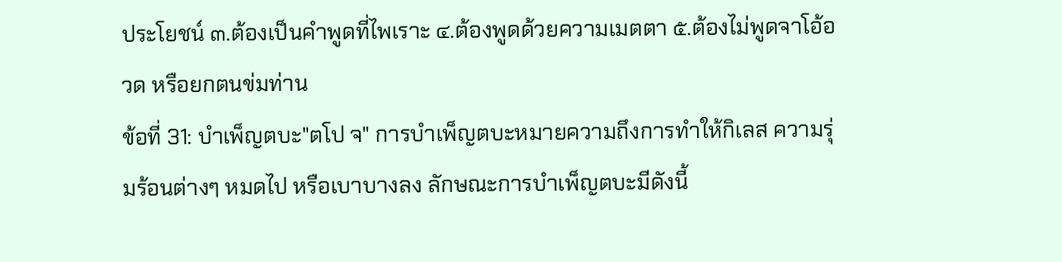ประโยชน์ ๓.ต้องเป็นคำพูดที่ไพเราะ ๔.ต้องพูดด้วยความเมตตา ๕.ต้องไม่พูดจาโอ้อวด หรือยกตนข่มท่าน
ข้อที่ 31: บำเพ็ญตบะ"ตโป จ" การบำเพ็ญตบะหมายความถึงการทำให้กิเลส ความรุ่มร้อนต่างๆ หมดไป หรือเบาบางลง ลักษณะการบำเพ็ญตบะมีดังนี้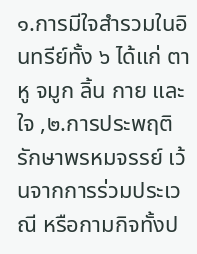๑.การมีใจสำรวมในอินทรีย์ทั้ง ๖ ได้แก่ ตา หู จมูก ลิ้น กาย และใจ ,๒.การประพฤติรักษาพรหมจรรย์ เว้นจากการร่วมประเวณี หรือกามกิจทั้งป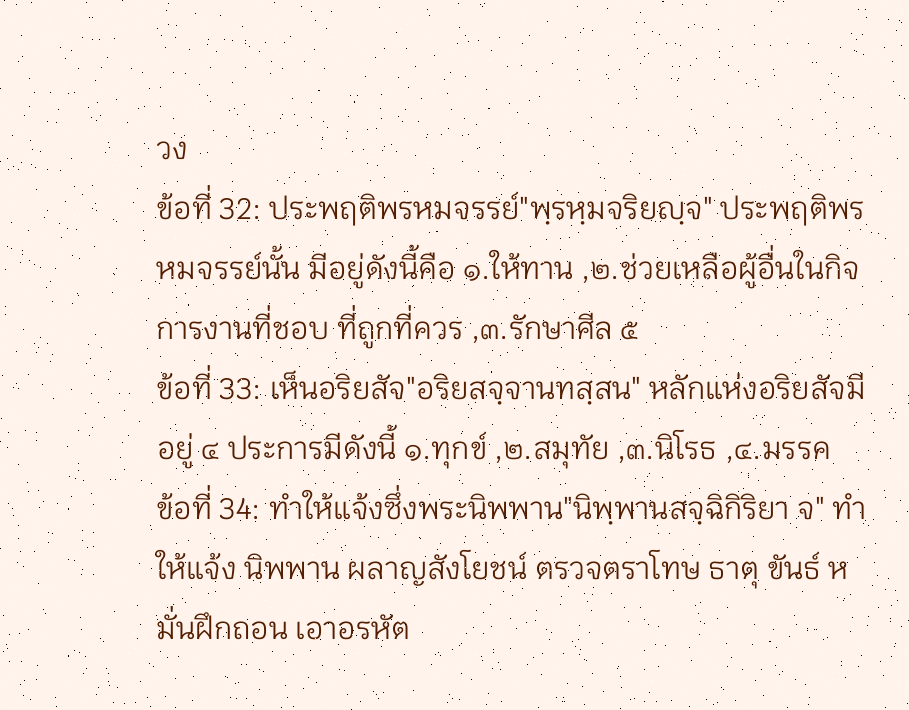วง
ข้อที่ 32: ประพฤติพรหมจรรย์"พฺรหฺมจริยญฺจ" ประพฤติพรหมจรรย์นั้น มีอยู่ดังนี้คือ ๑.ให้ทาน ,๒.ช่วยเหลือผู้อื่นในกิจการงานที่ชอบ ที่ถูกที่ควร ,๓.รักษาศีล ๕
ข้อที่ 33: เห็นอริยสัจ"อริยสจฺจานทสฺสน" หลักแห่งอริยสัจมีอยู่ ๔ ประการมีดังนี้ ๑.ทุกข์ ,๒.สมุทัย ,๓.นิโรธ ,๔.มรรค
ข้อที่ 34: ทำให้แจ้งซึ่งพระนิพพาน"นิพฺพานสจฺฉิกิริยา จ" ทำให้แจ้ง นิพพาน ผลาญสังโยชน์ ตรวจตราโทษ ธาตุ ขันธ์ หมั่นฝึกถอน เอาอรหัต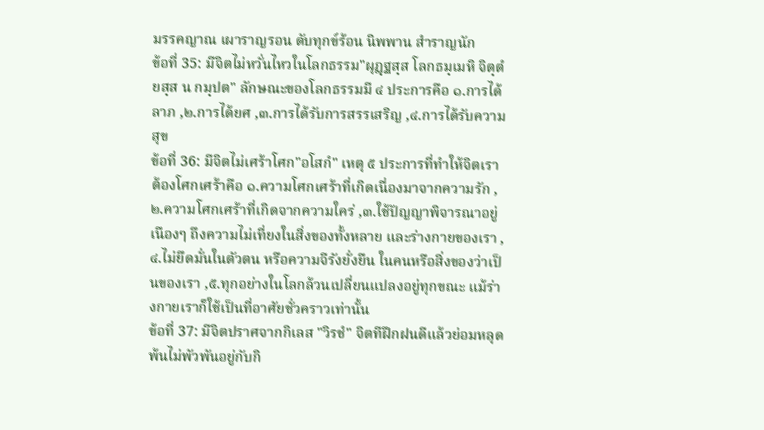มรรคญาณ เผาราญรอน ดับทุกข์ร้อน นิพพาน สำราญนัก
ข้อที่ 35: มีจิตไม่หวั่นไหวในโลกธรรม"ผุฏฺฐสฺส โลกธมฺเมหิ จิตฺตํ ยสฺส น กมฺปต" ลักษณะของโลกธรรมมี ๔ ประการคือ ๑.การได้ลาภ ,๒.การได้ยศ ,๓.การได้รับการสรรเสริญ ,๔.การได้รับความสุข
ข้อที่ 36: มีจิตไม่เศร้าโศก"อโสกํ" เหตุ ๕ ประการที่ทำให้จิตเราต้องโศกเศร้าคือ ๑.ความโศกเศร้าที่เกิดเนื่องมาจากความรัก ,๒.ความโศกเศร้าที่เกิดจากความใคร่ ,๓.ใช้ปัญญาพิจารณาอยู่เนืองๆ ถึงความไม่เที่ยงในสิ่งของทั้งหลาย และร่างกายของเรา ,๔.ไม่ยึดมั่นในตัวตน หรือความจีรังยั่งยืน ในคนหรือสิ่งของว่าเป็นของเรา ,๕.ทุกอย่างในโลกล้วนเปลี่ยนแปลงอยู่ทุกขณะ แม้ร่างกายเราก็ใช้เป็นที่อาศัยชั่วคราวเท่านั้น
ข้อที่ 37: มีจิตปราศจากกิเลส "วิรชํ" จิตทีฝึกฝนดีแล้วย่อมหลุดพ้นไม่พัวพันอยู่กับกิ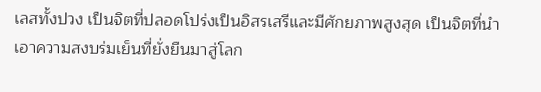เลสทั้งปวง เป็นจิตที่ปลอดโปร่งเป็นอิสรเสรีและมีศักยภาพสูงสุด เป็นจิตที่นำเอาความสงบร่มเย็นที่ยั่งยืนมาสู่โลก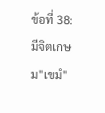ข้อที่ 38: มีจิตเกษม"เขมํ"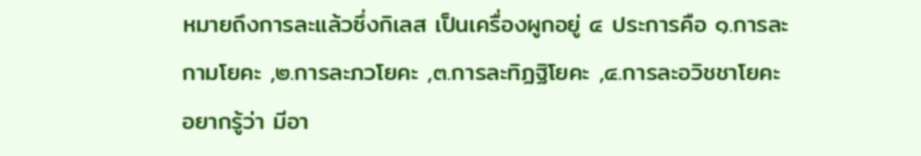หมายถึงการละแล้วซึ่งกิเลส เป็นเครื่องผูกอยู่ ๔ ประการคือ ๑.การละกามโยคะ ,๒.การละภวโยคะ ,๓.การละทิฏฐิโยคะ ,๔.การละอวิชชาโยคะ
อยากรู้ว่า มีอา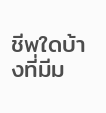ชีพใดบ้างที่มีม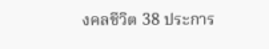งคลชีวิต 38 ประการ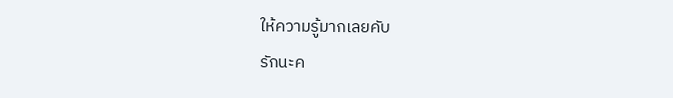ให้ความรู้มากเลยคับ
รักนะค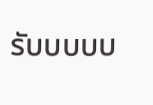รับบบบบ